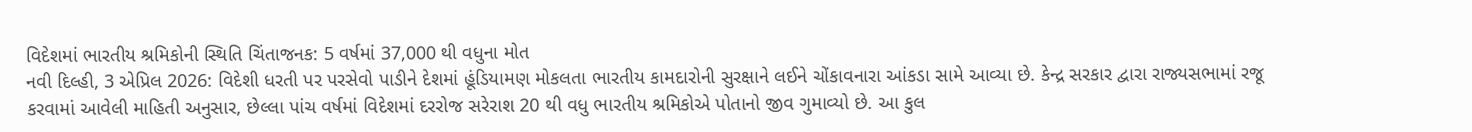વિદેશમાં ભારતીય શ્રમિકોની સ્થિતિ ચિંતાજનક: 5 વર્ષમાં 37,000 થી વધુના મોત
નવી દિલ્હી, 3 એપ્રિલ 2026: વિદેશી ધરતી પર પરસેવો પાડીને દેશમાં હૂંડિયામણ મોકલતા ભારતીય કામદારોની સુરક્ષાને લઈને ચોંકાવનારા આંકડા સામે આવ્યા છે. કેન્દ્ર સરકાર દ્વારા રાજ્યસભામાં રજૂ કરવામાં આવેલી માહિતી અનુસાર, છેલ્લા પાંચ વર્ષમાં વિદેશમાં દરરોજ સરેરાશ 20 થી વધુ ભારતીય શ્રમિકોએ પોતાનો જીવ ગુમાવ્યો છે. આ કુલ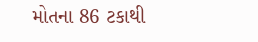મોતના 86 ટકાથી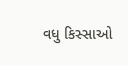વધુ કિસ્સાઓ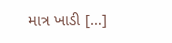માત્ર ખાડી […]